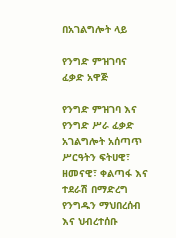በአገልግሎት ላይ

የንግድ ምዝገባና ፈቃድ አዋጅ

የንግድ ምዝገባ እና የንግድ ሥራ ፈቃድ አገልግሎት አሰጣጥ ሥርዓትን ፍትሀዊ፣ ዘመናዊ፣ ቀልጣፋ እና ተደራሽ በማድረግ የንግዱን ማህበረሰብ እና ህብረተሰቡ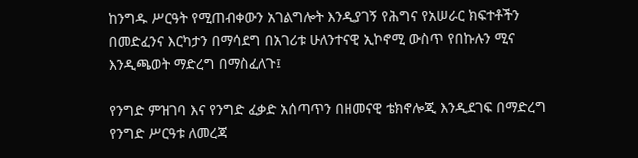ከንግዱ ሥርዓት የሚጠብቀውን አገልግሎት እንዲያገኝ የሕግና የአሠራር ክፍተቶችን በመድፈንና እርካታን በማሳደግ በአገሪቱ ሁለንተናዊ ኢኮኖሚ ውስጥ የበኩሉን ሚና እንዲጫወት ማድረግ በማስፈለጉ፤

የንግድ ምዝገባ እና የንግድ ፈቃድ አሰጣጥን በዘመናዊ ቴክኖሎጂ እንዲደገፍ በማድረግ የንግድ ሥርዓቱ ለመረጃ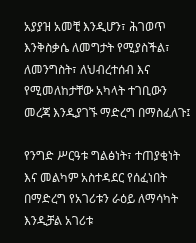አያያዝ አመቺ እንዲሆን፣ ሕገወጥ እንቅስቃሴ ለመግታት የሚያስችል፣ ለመንግስት፣ ለህብረተሰብ እና የሚመለከታቸው አካላት ተገቢውን መረጃ እንዲያገኙ ማድረግ በማስፈለጉ፤

የንግድ ሥርዓቱ ግልፅነት፣ ተጠያቂነት እና መልካም አስተዳደር የሰፈነበት በማድረግ የአገሪቱን ራዕይ ለማሳካት እንዲቻል አገሪቱ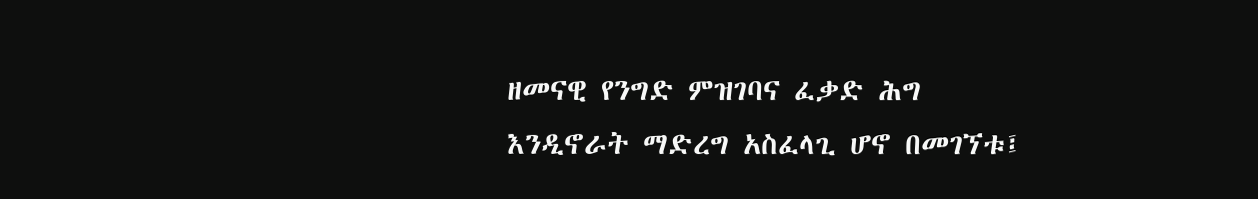ዘመናዊ የንግድ ምዝገባና ፈቃድ ሕግ እንዲኖራት ማድረግ አስፈላጊ ሆኖ በመገኘቱ፤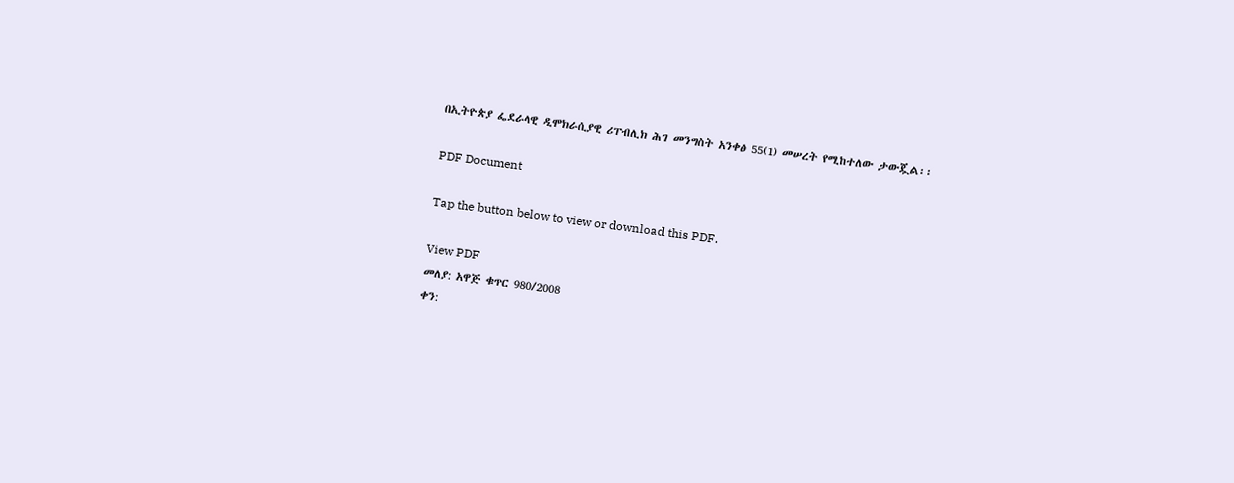በኢትዮጵያ ፌደራላዊ ዲሞክራሲያዊ ሪፐብሊክ ሕገ መንግስት አንቀፅ 55(1) መሠረት የሚከተለው ታውጇል፡፡

PDF Document

Tap the button below to view or download this PDF.

View PDF
መለያ: አዋጅ ቁጥር 980/2008
ቀን: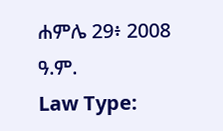ሐምሌ 29፥ 2008 ዓ.ም.
Law Type: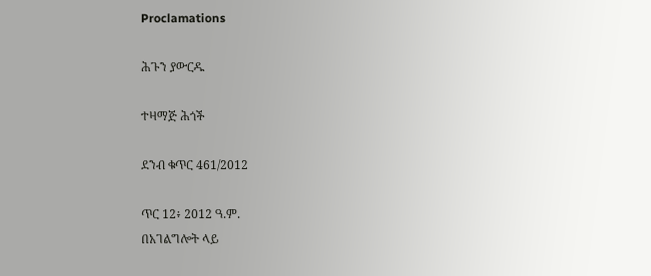Proclamations

ሕጉን ያውርዱ

ተዛማጅ ሕጎች

ደንብ ቁጥር 461/2012

ጥር 12፥ 2012 ዓ.ም.
በአገልግሎት ላይ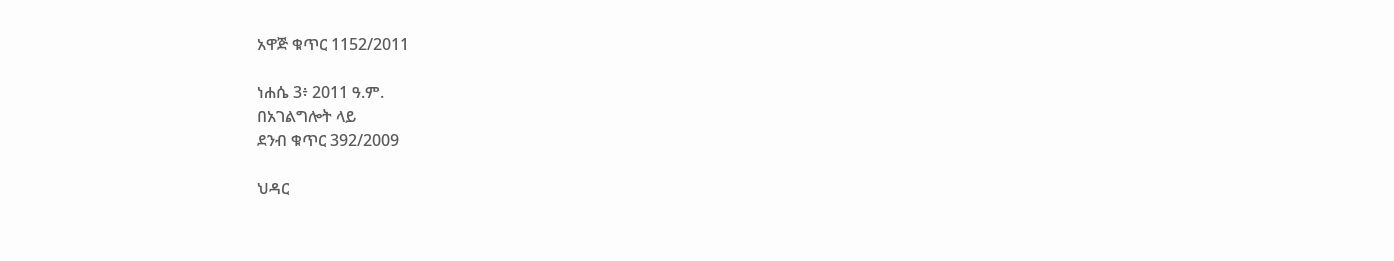አዋጅ ቁጥር 1152/2011

ነሐሴ 3፥ 2011 ዓ.ም.
በአገልግሎት ላይ
ደንብ ቁጥር 392/2009

ህዳር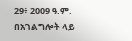29፥ 2009 ዓ.ም.
በአገልግሎት ላይ